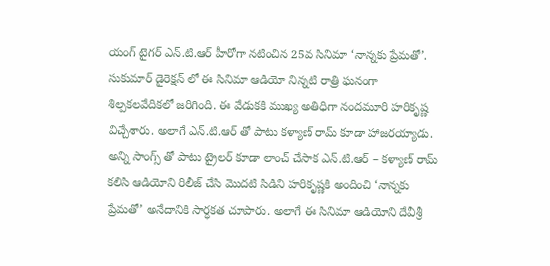యంగ్ టైగర్ ఎన్.టి.ఆర్ హీరోగా నటించిన 25వ సినిమా ‘నాన్నకు ప్రేమతో’. సుకుమార్ డైరెక్షన్ లో ఈ సినిమా ఆడియో నిన్నటి రాత్రి ఘనంగా శిల్పకలవేదికలో జరిగింది. ఈ వేడుకకి ముఖ్య అతిధిగా నందమూరి హరికృష్ణ విచ్చేశారు. అలాగే ఎన్.టి.ఆర్ తో పాటు కళ్యాణ్ రామ్ కూడా హాజరయ్యాడు. అన్ని సాంగ్స్ తో పాటు ట్రైలర్ కూడా లాంచ్ చేసాక ఎన్.టి.ఆర్ – కళ్యాణ్ రామ్ కలిసి ఆడియోని రిలీజ్ చేసి మొదటి సిడిని హరికృష్ణకి అందించి ‘నాన్నకు ప్రేమతో’ అనేదానికి సార్ధకత చూపారు. అలాగే ఈ సినిమా ఆడియోని దేవీశ్రీ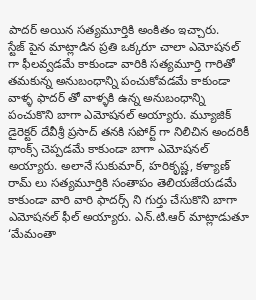పాదర్ అయిన సత్యమూర్తికి అంకితం ఇచ్చారు.
స్టేజ్ పైన మాట్లాడిన ప్రతి ఒక్కరూ చాలా ఎమోషనల్ గా ఫీలవ్వడమే కాకుండా వారికి సత్యమూర్తి గారితో తమకున్న అనుబంధాన్ని పంచుకోవడమే కాకుండా వాళ్ళ ఫాదర్ తో వాళ్ళకి ఉన్న అనుబంధాన్ని పంచుకొని బాగా ఎమోషనల్ అయ్యారు. మ్యూజిక్ డైరెక్టర్ దేవీశ్రీ ప్రసాద్ తనకి సపోర్ట్ గా నిలిచిన అందరికీ థాంక్స్ చెప్పడమే కాకుండా బాగా ఎమోషనల్ అయ్యారు. అలానే సుకుమార్, హరికృష్ణ, కళ్యాణ్ రామ్ లు సత్యమూర్తికి సంతాపం తెలియజేయడమే కాకుండా వారి వారి ఫాదర్స్ ని గుర్తు చేసుకొని బాగా ఎమోషనల్ ఫీల్ అయ్యారు. ఎన్.టి.ఆర్ మాట్లాడుతూ ‘మేమంతా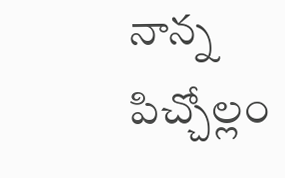నాన్న పిచ్చోల్లం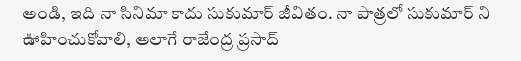అండి, ఇది నా సినిమా కాదు సుకుమార్ జీవితం. నా పాత్రలో సుకుమార్ ని ఊహించుకోవాలి, అలాగే రాజేంద్ర ప్రసాద్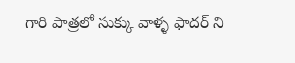గారి పాత్రలో సుక్కు వాళ్ళ ఫాదర్ ని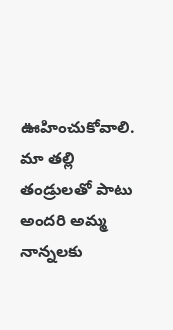ఊహించుకోవాలి. మా తల్లి తండ్రులతో పాటు అందరి అమ్మ నాన్నలకు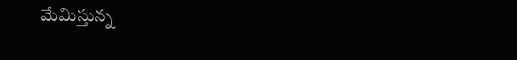మేమిస్తున్న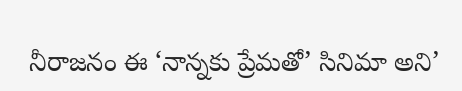నీరాజనం ఈ ‘నాన్నకు ప్రేమతో’ సినిమా అని’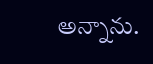అన్నాను.